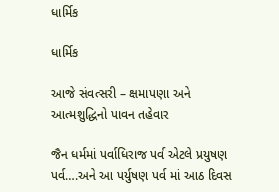ધાર્મિક

ધાર્મિક

આજે સંવત્સરી – ક્ષમાપણા અને આત્મશુદ્ધિનો પાવન તહેવાર

જૈન ધર્મમાં પર્વાધિરાજ પર્વ એટલે પ્રયુષણ પર્વ….અને આ પર્યુષણ પર્વ માં આઠ દિવસ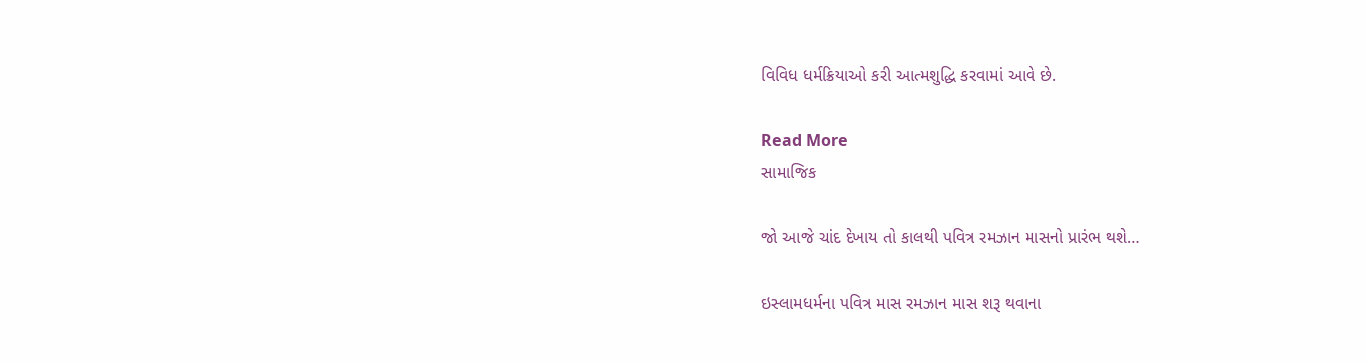વિવિધ ધર્મક્રિયાઓ કરી આત્મશુદ્ધિ કરવામાં આવે છે.

Read More
સામાજિક

જો આજે ચાંદ દેખાય તો કાલથી પવિત્ર રમઝાન માસનો પ્રારંભ થશે…

ઇસ્લામધર્મના પવિત્ર માસ રમઝાન માસ શરૂ થવાના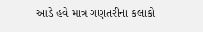આડે હવે માત્ર ગણતરીના કલાકો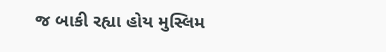જ બાકી રહ્યા હોય મુસ્લિમ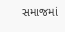સમાજમાં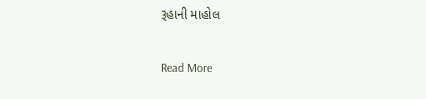રૂહાની માહોલ

Read More